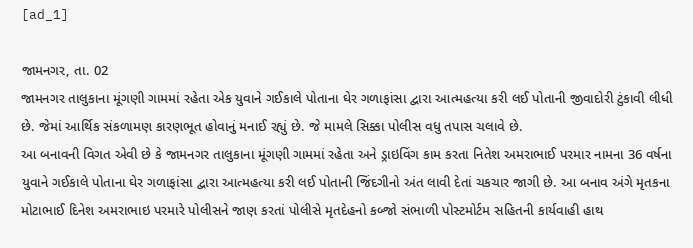[ad_1]

જામનગર, તા. 02
જામનગર તાલુકાના મૂંગણી ગામમાં રહેતા એક યુવાને ગઈકાલે પોતાના ઘેર ગળાફાંસા દ્વારા આત્મહત્યા કરી લઈ પોતાની જીવાદોરી ટુંકાવી લીધી છે. જેમાં આર્થિક સંકળામણ કારણભૂત હોવાનું મનાઈ રહ્યું છે. જે મામલે સિક્કા પોલીસ વધુ તપાસ ચલાવે છે.
આ બનાવની વિગત એવી છે કે જામનગર તાલુકાના મૂંગણી ગામમાં રહેતા અને ડ્રાઇવિંગ કામ કરતા નિતેશ અમરાભાઈ પરમાર નામના 36 વર્ષના યુવાને ગઈકાલે પોતાના ઘેર ગળાફાંસા દ્વારા આત્મહત્યા કરી લઈ પોતાની જિંદગીનો અંત લાવી દેતાં ચકચાર જાગી છે. આ બનાવ અંગે મૃતકના મોટાભાઈ દિનેશ અમરાભાઇ પરમારે પોલીસને જાણ કરતાં પોલીસે મૃતદેહનો કબ્જો સંભાળી પોસ્ટમોર્ટમ સહિતની કાર્યવાહી હાથ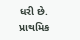ધરી છે.
પ્રાથમિક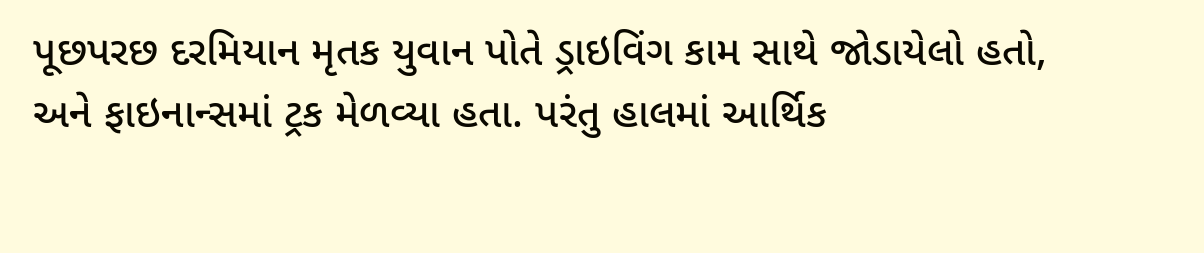પૂછપરછ દરમિયાન મૃતક યુવાન પોતે ડ્રાઇવિંગ કામ સાથે જોડાયેલો હતો, અને ફાઇનાન્સમાં ટ્રક મેળવ્યા હતા. પરંતુ હાલમાં આર્થિક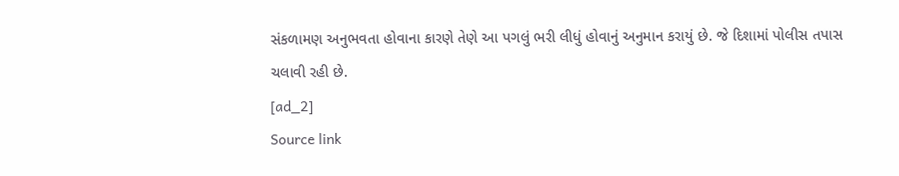સંકળામણ અનુભવતા હોવાના કારણે તેણે આ પગલું ભરી લીધું હોવાનું અનુમાન કરાયું છે. જે દિશામાં પોલીસ તપાસ ચલાવી રહી છે.
[ad_2]
Source link